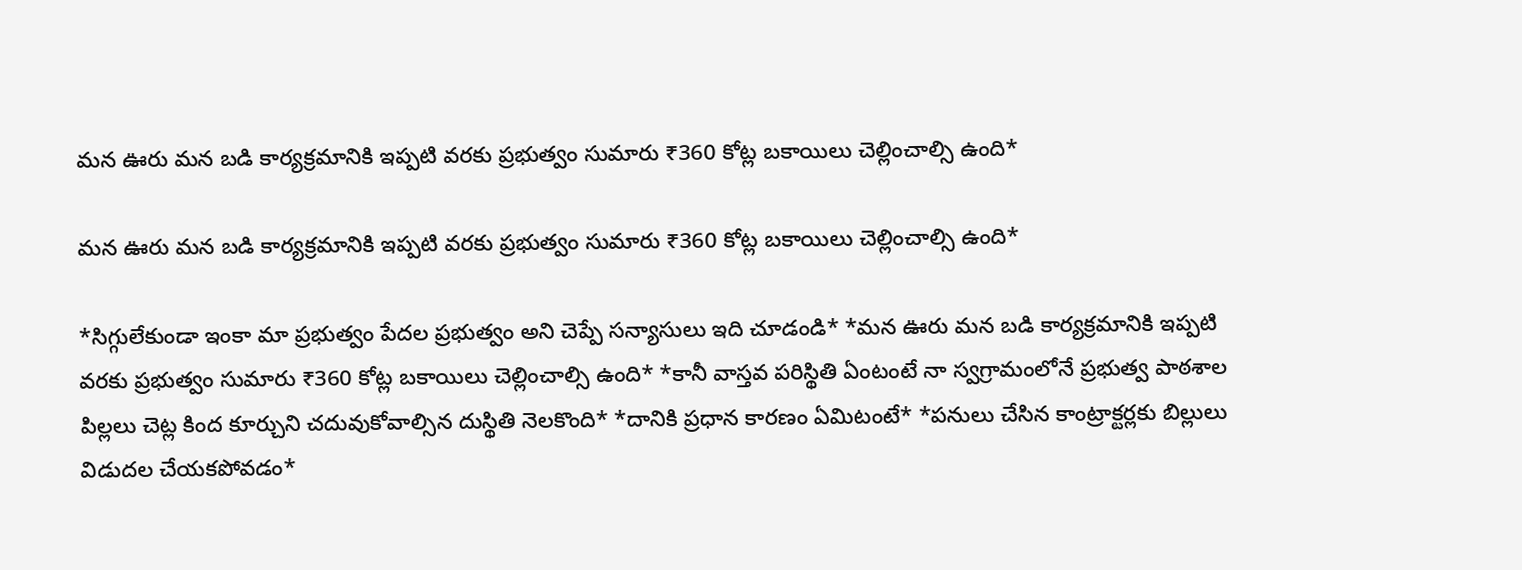మన ఊరు మన బడి కార్యక్రమానికి ఇప్పటి వరకు ప్రభుత్వం సుమారు ₹360 కోట్ల బకాయిలు చెల్లించాల్సి ఉంది*

మన ఊరు మన బడి కార్యక్రమానికి ఇప్పటి వరకు ప్రభుత్వం సుమారు ₹360 కోట్ల బకాయిలు చెల్లించాల్సి ఉంది*

*సిగ్గులేకుండా ఇంకా మా ప్రభుత్వం పేదల ప్రభుత్వం అని చెప్పే సన్యాసులు ఇది చూడండి* *మన ఊరు మన బడి కార్యక్రమానికి ఇప్పటి వరకు ప్రభుత్వం సుమారు ₹360 కోట్ల బకాయిలు చెల్లించాల్సి ఉంది* *కానీ వాస్తవ పరిస్థితి ఏంటంటే నా స్వగ్రామంలోనే ప్రభుత్వ పాఠశాల పిల్లలు చెట్ల కింద కూర్చుని చదువుకోవాల్సిన దుస్థితి నెలకొంది* *దానికి ప్రధాన కారణం ఏమిటంటే* *పనులు చేసిన కాంట్రాక్టర్లకు బిల్లులు విడుదల చేయకపోవడం*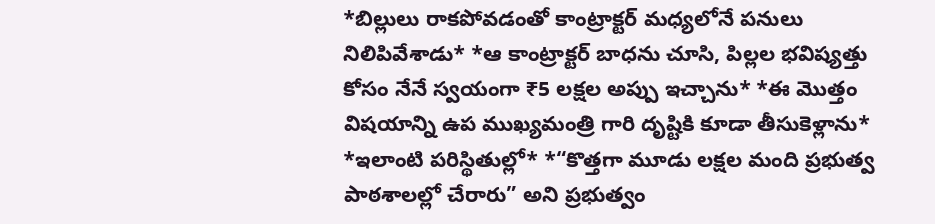*బిల్లులు రాకపోవడంతో కాంట్రాక్టర్ మధ్యలోనే పనులు నిలిపివేశాడు* *ఆ కాంట్రాక్టర్ బాధను చూసి, పిల్లల భవిష్యత్తు కోసం నేనే స్వయంగా ₹5 లక్షల అప్పు ఇచ్చాను* *ఈ మొత్తం విషయాన్ని ఉప ముఖ్యమంత్రి గారి దృష్టికి కూడా తీసుకెళ్లాను* *ఇలాంటి పరిస్థితుల్లో* *“కొత్తగా మూడు లక్షల మంది ప్రభుత్వ పాఠశాలల్లో చేరారు” అని ప్రభుత్వం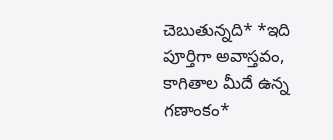చెబుతున్నది* *ఇది పూర్తిగా అవాస్తవం, కాగితాల మీదే ఉన్న గణాంకం*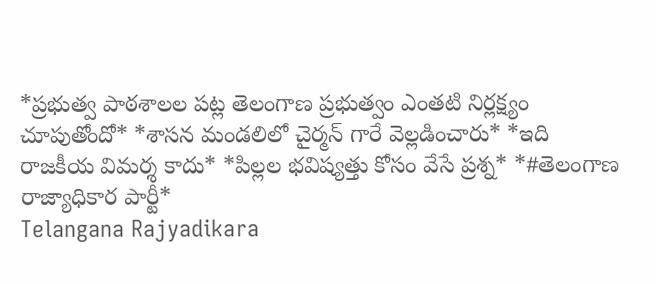*ప్రభుత్వ పాఠశాలల పట్ల తెలంగాణ ప్రభుత్వం ఎంతటి నిర్లక్ష్యం చూపుతోందో* *శాసన మండలిలో చైర్మన్ గారే వెల్లడించారు* *ఇది రాజకీయ విమర్శ కాదు* *పిల్లల భవిష్యత్తు కోసం వేసే ప్రశ్న* *#తెలంగాణ రాజ్యాధికార పార్టీ*
Telangana Rajyadikara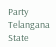Party Telangana State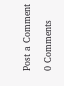Post a Comment

0 Comments